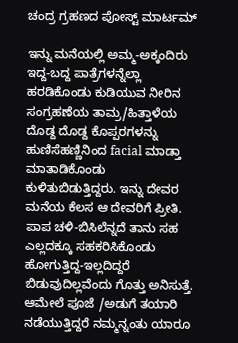ಚಂದ್ರ ಗ್ರಹಣದ ಪೋಸ್ಟ್ ಮಾರ್ಟಮ್

ಇನ್ನು ಮನೆಯಲ್ಲಿ ಅಮ್ಮ-ಅಕ್ಕಂದಿರು ಇದ್ದ-ಬದ್ದ ಪಾತ್ರೆಗಳನ್ನೆಲ್ಲಾ ಹರಡಿಕೊಂಡು ಕುಡಿಯುವ ನೀರಿನ ಸಂಗ್ರಹಣೆಯ ತಾಮ್ರ/ಹಿತ್ತಾಳೆಯ ದೊಡ್ದ ದೊಡ್ದ ಕೊಪ್ಪರಗಳನ್ನು ಹುಣಿಸೆಹಣ್ಣಿನಿಂದ facial ಮಾಡ್ತಾ ಮಾತಾಡಿಕೊಂಡು ಕುಳಿತುಬಿಡುತ್ತಿದ್ದರು. ಇನ್ನು ದೇವರ ಮನೆಯ ಕೆಲಸ ಆ ದೇವರಿಗೆ ಪ್ರೀತಿ. ಪಾಪ ಚಳಿ-ಬಿಸಿಲೆನ್ನದೆ ತಾನು ಸಹ ಎಲ್ಲದಕ್ಕೂ ಸಹಕರಿಸಿಕೊಂಡು ಹೋಗುತ್ತಿದ್ದ-ಇಲ್ಲದಿದ್ದರೆ ಬಿಡುವುದಿಲ್ಲವೆಂದು ಗೊತ್ತು ಅನಿಸುತ್ತೆ. ಆಮೇಲೆ ಪೂಜೆ /ಅಡುಗೆ ತಯಾರಿ ನಡೆಯುತ್ತಿದ್ದರೆ ನಮ್ಮನ್ನಂತು ಯಾರೂ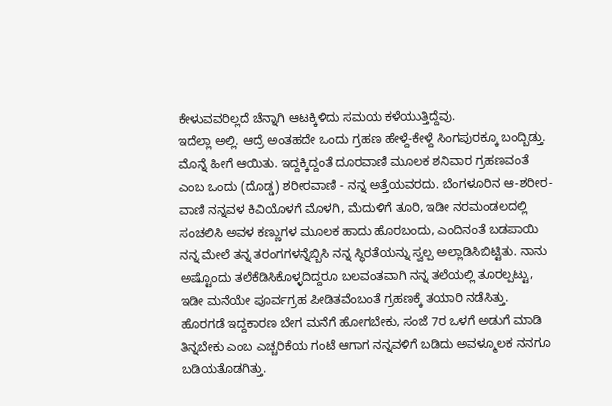ಕೇಳುವವರಿಲ್ಲದೆ ಚೆನ್ನಾಗಿ ಆಟಕ್ಕಿಳಿದು ಸಮಯ ಕಳೆಯುತ್ತಿದ್ದೆವು.
ಇದೆಲ್ಲಾ ಅಲ್ಲಿ. ಆದ್ರೆ ಅಂತಹದೇ ಒಂದು ಗ್ರಹಣ ಹೇಳ್ದೆ-ಕೇಳ್ದೆ ಸಿಂಗಪುರಕ್ಕೂ ಬಂದ್ಬಿಡ್ತು. ಮೊನ್ನೆ ಹೀಗೆ ಆಯಿತು. ಇದ್ದಕ್ಕಿದ್ದಂತೆ ದೂರವಾಣಿ ಮೂಲಕ ಶನಿವಾರ ಗ್ರಹಣವಂತೆ ಎಂಬ ಒಂದು (ದೊಡ್ಡ) ಶರೀರವಾಣಿ - ನನ್ನ ಅತ್ತೆಯವರದು. ಬೆಂಗಳೂರಿನ ಆ-ಶರೀರ-ವಾಣಿ ನನ್ನವಳ ಕಿವಿಯೊಳಗೆ ಮೊಳಗಿ, ಮೆದುಳಿಗೆ ತೂರಿ, ಇಡೀ ನರಮಂಡಲದಲ್ಲಿ ಸಂಚಲಿಸಿ ಅವಳ ಕಣ್ಣುಗಳ ಮೂಲಕ ಹಾದು ಹೊರಬಂದು, ಎಂದಿನಂತೆ ಬಡಪಾಯಿ ನನ್ನ ಮೇಲೆ ತನ್ನ ತರಂಗಗಳನ್ನೆಬ್ಬಿಸಿ ನನ್ನ ಸ್ಥಿರತೆಯನ್ನು ಸ್ವಲ್ಪ ಅಲ್ಲಾಡಿಸಿಬಿಟ್ಟಿತು. ನಾನು ಅಷ್ಟೊಂದು ತಲೆಕೆಡಿಸಿಕೊಳ್ಳದಿದ್ದರೂ ಬಲವಂತವಾಗಿ ನನ್ನ ತಲೆಯಲ್ಲಿ ತೂರಲ್ಪಟ್ಟು, ಇಡೀ ಮನೆಯೇ ಪೂರ್ವಗ್ರಹ ಪೀಡಿತವೆಂಬಂತೆ ಗ್ರಹಣಕ್ಕೆ ತಯಾರಿ ನಡೆಸಿತ್ತು.
ಹೊರಗಡೆ ಇದ್ದಕಾರಣ ಬೇಗ ಮನೆಗೆ ಹೋಗಬೇಕು, ಸಂಜೆ 7ರ ಒಳಗೆ ಅಡುಗೆ ಮಾಡಿ ತಿನ್ನಬೇಕು ಎಂಬ ಎಚ್ಚರಿಕೆಯ ಗಂಟೆ ಆಗಾಗ ನನ್ನವಳಿಗೆ ಬಡಿದು ಅವಳ್ಮೂಲಕ ನನಗೂ ಬಡಿಯತೊಡಗಿತ್ತು.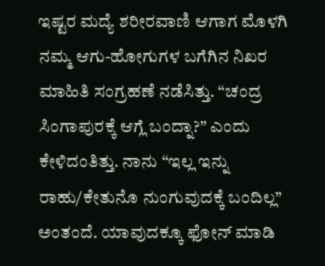ಇಷ್ಟರ ಮದ್ಯೆ ಶರೀರವಾಣಿ ಆಗಾಗ ಮೊಳಗಿ ನಮ್ಮ ಆಗು-ಹೋಗುಗಳ ಬಗೆಗಿನ ನಿಖರ ಮಾಹಿತಿ ಸಂಗ್ರಹಣೆ ನಡೆಸಿತ್ತು. “ಚಂದ್ರ ಸಿಂಗಾಪುರಕ್ಕೆ ಆಗ್ಲೆ ಬಂದ್ನಾ?” ಎಂದು ಕೇಳಿದಂತಿತ್ತು. ನಾನು “ಇಲ್ಲ ಇನ್ನು ರಾಹು/ಕೇತುನೊ ನುಂಗುವುದಕ್ಕೆ ಬಂದಿಲ್ಲ” ಅಂತಂದೆ. ಯಾವುದಕ್ಕೂ ಫೋನ್ ಮಾಡಿ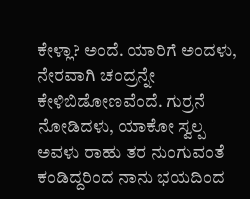ಕೇಳ್ಲಾ? ಅಂದೆ. ಯಾರಿಗೆ ಅಂದಳು, ನೇರವಾಗಿ ಚಂದ್ರನ್ನೇ ಕೇಳಿಬಿಡೋಣವೆಂದೆ. ಗುರ್ರನೆ ನೋಡಿದಳು, ಯಾಕೋ ಸ್ವಲ್ಪ ಅವಳು ರಾಹು ತರ ನುಂಗುವಂತೆ ಕಂಡಿದ್ದರಿಂದ ನಾನು ಭಯದಿಂದ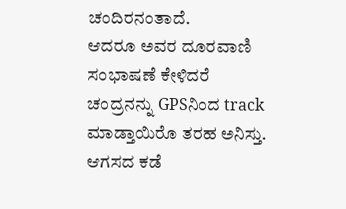ಚಂದಿರನಂತಾದೆ.
ಆದರೂ ಅವರ ದೂರವಾಣಿ ಸಂಭಾಷಣೆ ಕೇಳಿದರೆ ಚಂದ್ರನನ್ನು GPSನಿಂದ track ಮಾಡ್ತಾಯಿರೊ ತರಹ ಅನಿಸ್ತು. ಆಗಸದ ಕಡೆ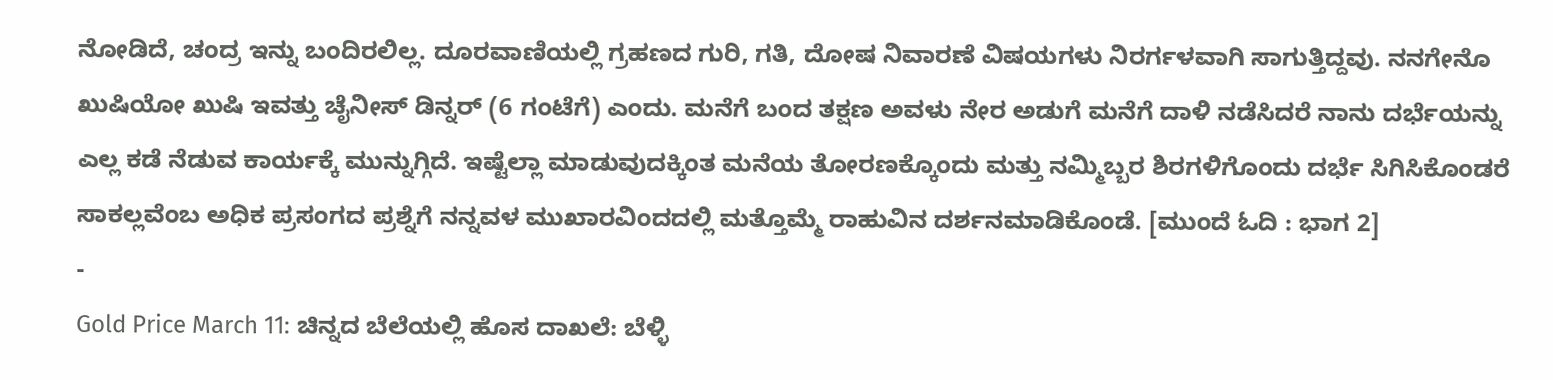ನೋಡಿದೆ, ಚಂದ್ರ ಇನ್ನು ಬಂದಿರಲಿಲ್ಲ. ದೂರವಾಣಿಯಲ್ಲಿ ಗ್ರಹಣದ ಗುರಿ, ಗತಿ, ದೋಷ ನಿವಾರಣೆ ವಿಷಯಗಳು ನಿರರ್ಗಳವಾಗಿ ಸಾಗುತ್ತಿದ್ದವು. ನನಗೇನೊ ಖುಷಿಯೋ ಖುಷಿ ಇವತ್ತು ಚೈನೀಸ್ ಡಿನ್ನರ್ (6 ಗಂಟೆಗೆ) ಎಂದು. ಮನೆಗೆ ಬಂದ ತಕ್ಷಣ ಅವಳು ನೇರ ಅಡುಗೆ ಮನೆಗೆ ದಾಳಿ ನಡೆಸಿದರೆ ನಾನು ದರ್ಭೆಯನ್ನು ಎಲ್ಲ ಕಡೆ ನೆಡುವ ಕಾರ್ಯಕ್ಕೆ ಮುನ್ನುಗ್ಗಿದೆ. ಇಷ್ಟೆಲ್ಲಾ ಮಾಡುವುದಕ್ಕಿಂತ ಮನೆಯ ತೋರಣಕ್ಕೊಂದು ಮತ್ತು ನಮ್ಮಿಬ್ಬರ ಶಿರಗಳಿಗೊಂದು ದರ್ಭೆ ಸಿಗಿಸಿಕೊಂಡರೆ ಸಾಕಲ್ಲವೆಂಬ ಅಧಿಕ ಪ್ರಸಂಗದ ಪ್ರಶ್ನೆಗೆ ನನ್ನವಳ ಮುಖಾರವಿಂದದಲ್ಲಿ ಮತ್ತೊಮ್ಮೆ ರಾಹುವಿನ ದರ್ಶನಮಾಡಿಕೊಂಡೆ. [ಮುಂದೆ ಓದಿ : ಭಾಗ 2]
-
Gold Price March 11: ಚಿನ್ನದ ಬೆಲೆಯಲ್ಲಿ ಹೊಸ ದಾಖಲೆ: ಬೆಳ್ಳಿ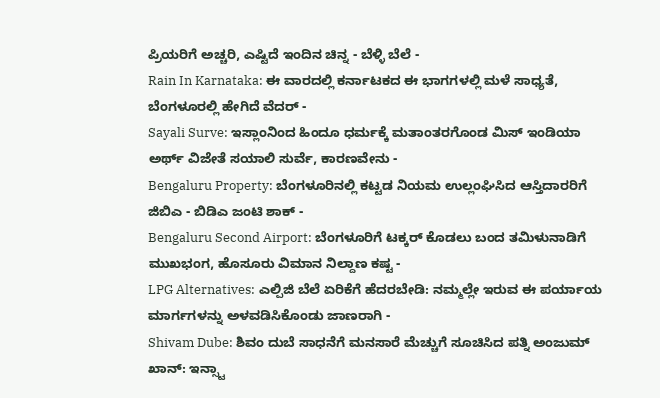ಪ್ರಿಯರಿಗೆ ಅಚ್ಚರಿ, ಎಷ್ಟಿದೆ ಇಂದಿನ ಚಿನ್ನ - ಬೆಳ್ಳಿ ಬೆಲೆ -
Rain In Karnataka: ಈ ವಾರದಲ್ಲಿ ಕರ್ನಾಟಕದ ಈ ಭಾಗಗಳಲ್ಲಿ ಮಳೆ ಸಾಧ್ಯತೆ, ಬೆಂಗಳೂರಲ್ಲಿ ಹೇಗಿದೆ ವೆದರ್ -
Sayali Surve: ಇಸ್ಲಾಂನಿಂದ ಹಿಂದೂ ಧರ್ಮಕ್ಕೆ ಮತಾಂತರಗೊಂಡ ಮಿಸ್ ಇಂಡಿಯಾ ಅರ್ಥ್ ವಿಜೇತೆ ಸಯಾಲಿ ಸುರ್ವೆ, ಕಾರಣವೇನು -
Bengaluru Property: ಬೆಂಗಳೂರಿನಲ್ಲಿ ಕಟ್ಟಡ ನಿಯಮ ಉಲ್ಲಂಘಿಸಿದ ಆಸ್ತಿದಾರರಿಗೆ ಜಿಬಿಎ - ಬಿಡಿಎ ಜಂಟಿ ಶಾಕ್ -
Bengaluru Second Airport: ಬೆಂಗಳೂರಿಗೆ ಟಕ್ಕರ್ ಕೊಡಲು ಬಂದ ತಮಿಳುನಾಡಿಗೆ ಮುಖಭಂಗ, ಹೊಸೂರು ವಿಮಾನ ನಿಲ್ದಾಣ ಕಷ್ಟ -
LPG Alternatives: ಎಲ್ಪಿಜಿ ಬೆಲೆ ಏರಿಕೆಗೆ ಹೆದರಬೇಡಿ: ನಮ್ಮಲ್ಲೇ ಇರುವ ಈ ಪರ್ಯಾಯ ಮಾರ್ಗಗಳನ್ನು ಅಳವಡಿಸಿಕೊಂಡು ಜಾಣರಾಗಿ -
Shivam Dube: ಶಿವಂ ದುಬೆ ಸಾಧನೆಗೆ ಮನಸಾರೆ ಮೆಚ್ಚುಗೆ ಸೂಚಿಸಿದ ಪತ್ನಿ ಅಂಜುಮ್ ಖಾನ್: ಇನ್ಸ್ಟಾ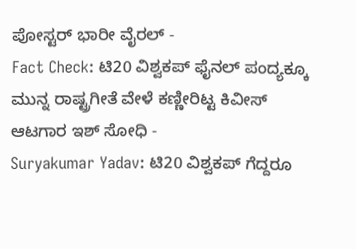ಪೋಸ್ಟರ್ ಭಾರೀ ವೈರಲ್ -
Fact Check: ಟಿ20 ವಿಶ್ವಕಪ್ ಫೈನಲ್ ಪಂದ್ಯಕ್ಕೂ ಮುನ್ನ ರಾಷ್ಟ್ರಗೀತೆ ವೇಳೆ ಕಣ್ಣೀರಿಟ್ಟ ಕಿವೀಸ್ ಆಟಗಾರ ಇಶ್ ಸೋಧಿ -
Suryakumar Yadav: ಟಿ20 ವಿಶ್ವಕಪ್ ಗೆದ್ದರೂ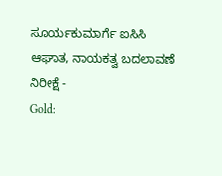ಸೂರ್ಯಕುಮಾರ್ಗೆ ಐಸಿಸಿ ಆಘಾತ, ನಾಯಕತ್ವ ಬದಲಾವಣೆ ನಿರೀಕ್ಷೆ -
Gold: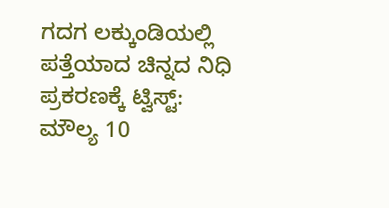ಗದಗ ಲಕ್ಕುಂಡಿಯಲ್ಲಿ ಪತ್ತೆಯಾದ ಚಿನ್ನದ ನಿಧಿ ಪ್ರಕರಣಕ್ಕೆ ಟ್ವಿಸ್ಟ್: ಮೌಲ್ಯ 10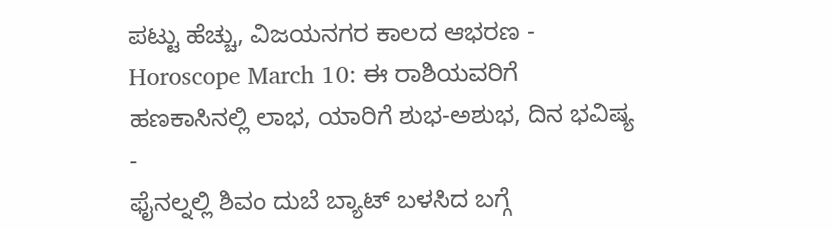ಪಟ್ಟು ಹೆಚ್ಚು, ವಿಜಯನಗರ ಕಾಲದ ಆಭರಣ -
Horoscope March 10: ಈ ರಾಶಿಯವರಿಗೆ ಹಣಕಾಸಿನಲ್ಲಿ ಲಾಭ, ಯಾರಿಗೆ ಶುಭ-ಅಶುಭ, ದಿನ ಭವಿಷ್ಯ -
ಫೈನಲ್ನಲ್ಲಿ ಶಿವಂ ದುಬೆ ಬ್ಯಾಟ್ ಬಳಸಿದ ಬಗ್ಗೆ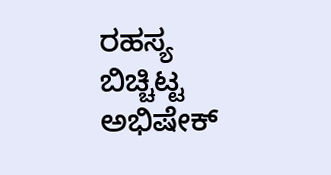ರಹಸ್ಯ ಬಿಚ್ಚಿಟ್ಟ ಅಭಿಷೇಕ್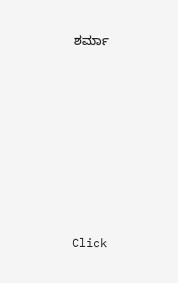ಶರ್ಮಾ












Click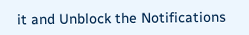it and Unblock the Notifications